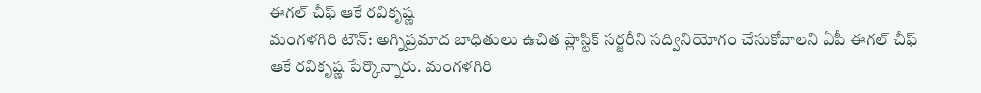ఈగల్ చీఫ్ ఆకే రవికృష్ణ
మంగళగిరి టౌన్: అగ్నిప్రమాద బాధితులు ఉచిత ప్లాస్టిక్ సర్జరీని సద్వినియోగం చేసుకోవాలని ఏపీ ఈగల్ చీఫ్ ఆకే రవికృష్ణ పేర్కొన్నారు. మంగళగిరి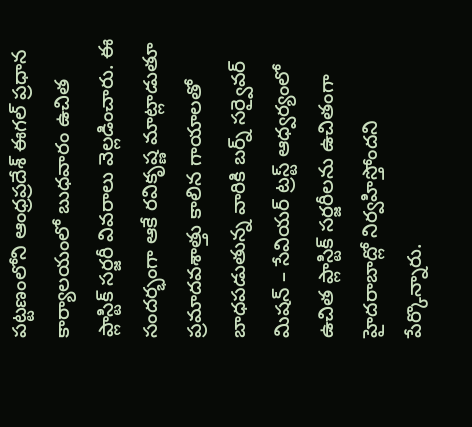పట్టణంలోని ఆంధ్రప్రదేశ్ ఈగల్ ప్రధాన కార్యాలయంలో బుధవారం ఉచిత ప్లాస్టిక్ సర్జరీ వివరాలు వెల్లడించారు. ఈ సందర్భంగా ఆకే రవికృష్ణ మాట్లాడుతూ ప్రమాదవశాత్తు కాలిన గాయాలతో బాధపడుతున్న వారికి బర్న్ సర్వైవర్ మిషన్ – సేవియర్ ట్రస్ట్ ఆధ్వర్యంలో ఉచిత ప్లాస్టిక్ సర్జరీలను ఉచితంగా హైదరాబాద్లో నిర్వహిస్తోందని పేర్కొన్నారు.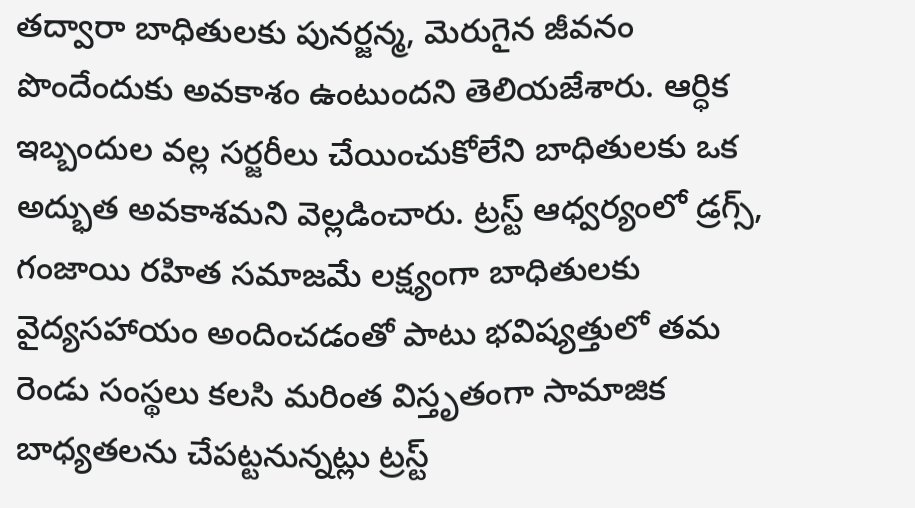తద్వారా బాధితులకు పునర్జన్మ, మెరుగైన జీవనం పొందేందుకు అవకాశం ఉంటుందని తెలియజేశారు. ఆర్ధిక ఇబ్బందుల వల్ల సర్జరీలు చేయించుకోలేని బాధితులకు ఒక అద్భుత అవకాశమని వెల్లడించారు. ట్రస్ట్ ఆధ్వర్యంలో డ్రగ్స్, గంజాయి రహిత సమాజమే లక్ష్యంగా బాధితులకు వైద్యసహాయం అందించడంతో పాటు భవిష్యత్తులో తమ రెండు సంస్థలు కలసి మరింత విస్తృతంగా సామాజిక బాధ్యతలను చేపట్టనున్నట్లు ట్రస్ట్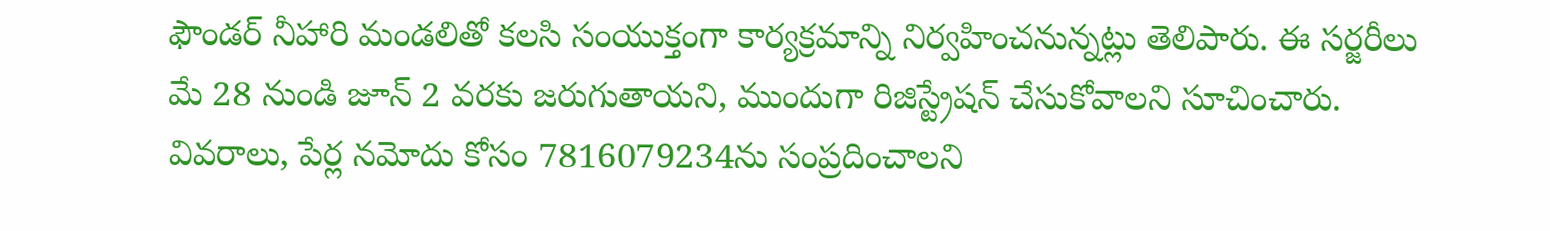ఫౌండర్ నీహారి మండలితో కలసి సంయుక్తంగా కార్యక్రమాన్ని నిర్వహించనున్నట్లు తెలిపారు. ఈ సర్జరీలు మే 28 నుండి జూన్ 2 వరకు జరుగుతాయని, ముందుగా రిజిస్ట్రేషన్ చేసుకోవాలని సూచించారు. వివరాలు, పేర్ల నమోదు కోసం 7816079234ను సంప్రదించాలని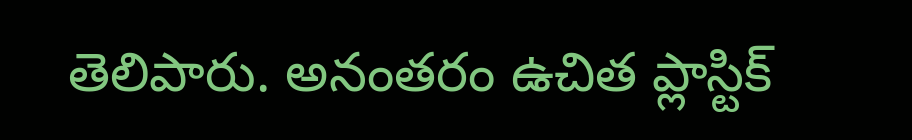తెలిపారు. అనంతరం ఉచిత ప్లాస్టిక్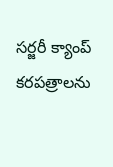సర్జరీ క్యాంప్ కరపత్రాలను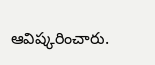ఆవిష్కరించారు.